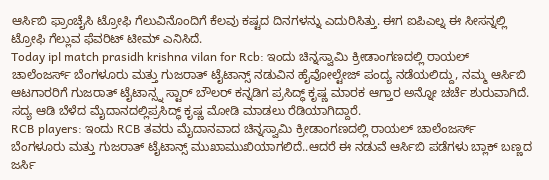ಆರ್ಸಿಬಿ ಫ್ರಾಂಚೈಸಿ ಟ್ರೋಫಿ ಗೆಲುವಿನೊಂದಿಗೆ ಕೆಲವು ಕಷ್ಟದ ದಿನಗಳನ್ನು ಎದುರಿಸಿತ್ತು. ಈಗ ಐಪಿಎಲ್ನ ಈ ಸೀಸನ್ನಲ್ಲಿ ಟ್ರೋಫಿ ಗೆಲ್ಲುವ ಫೆವರಿಟ್ ಟೀಮ್ ಎನಿಸಿದೆ.
Today ipl match prasidh krishna vilan for Rcb: ಇಂದು ಚಿನ್ನಸ್ವಾಮಿ ಕ್ರೀಡಾಂಗಣದಲ್ಲಿ ರಾಯಲ್ ಚಾಲೆಂಜರ್ಸ್ ಬೆಂಗಳೂರು ಮತ್ತು ಗುಜರಾತ್ ಟೈಟಾನ್ಸ್ ನಡುವಿನ ಹೈವೋಲ್ಟೇಜ್ ಪಂದ್ಯ ನಡೆಯಲಿದ್ದು, ನಮ್ಮ ಆರ್ಸಿಬಿ ಆಟಗಾರರಿಗೆ ಗುಜರಾತ್ ಟೈಟಾನ್ಸ್ನ ಸ್ಟಾರ್ ಬೌಲರ್ ಕನ್ನಡಿಗ ಪ್ರಸಿದ್ಧ್ ಕೃಷ್ಣ ಮಾರಕ ಆಗ್ತಾರ ಅನ್ನೋ ಚರ್ಚೆ ಶುರುವಾಗಿದೆ. ಸದ್ಯ ಆಡಿ ಬೆಳೆದ ಮೈದಾನದಲ್ಲಿಪ್ರಸಿದ್ಧ್ ಕೃಷ್ಣ ಮೋಡಿ ಮಾಡಲು ರೆಡಿಯಾಗಿದ್ದಾರೆ.
RCB players: ಇಂದು RCB ತವರು ಮೈದಾನವಾದ ಚಿನ್ನಸ್ವಾಮಿ ಕ್ರೀಡಾಂಗಣದಲ್ಲಿ ರಾಯಲ್ ಚಾಲೆಂಜರ್ಸ್ ಬೆಂಗಳೂರು ಮತ್ತು ಗುಜರಾತ್ ಟೈಟಾನ್ಸ್ ಮುಖಾಮುಖಿಯಾಗಲಿದೆ..ಆದರೆ ಈ ನಡುವೆ ಆರ್ಸಿಬಿ ಪಡೆಗಳು ಬ್ಲಾಕ್ ಬಣ್ಣದ ಜರ್ಸಿ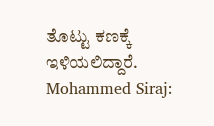ತೊಟ್ಟು ಕಣಕ್ಕೆ ಇಳಿಯಲಿದ್ದಾರೆ.
Mohammed Siraj: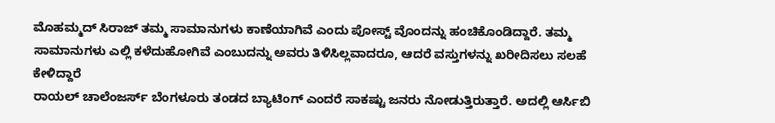ಮೊಹಮ್ಮದ್ ಸಿರಾಜ್ ತಮ್ಮ ಸಾಮಾನುಗಳು ಕಾಣೆಯಾಗಿವೆ ಎಂದು ಪೋಸ್ಟ್ ವೊಂದನ್ನು ಹಂಚಿಕೊಂಡಿದ್ದಾರೆ. ತಮ್ಮ ಸಾಮಾನುಗಳು ಎಲ್ಲಿ ಕಳೆದುಹೋಗಿವೆ ಎಂಬುದನ್ನು ಅವರು ತಿಳಿಸಿಲ್ಲವಾದರೂ, ಆದರೆ ವಸ್ತುಗಳನ್ನು ಖರೀದಿಸಲು ಸಲಹೆ ಕೇಳಿದ್ದಾರೆ
ರಾಯಲ್ ಚಾಲೆಂಜರ್ಸ್ ಬೆಂಗಳೂರು ತಂಡದ ಬ್ಯಾಟಿಂಗ್ ಎಂದರೆ ಸಾಕಷ್ಟು ಜನರು ನೋಡುತ್ತಿರುತ್ತಾರೆ. ಅದಲ್ಲಿ ಆರ್ಸಿಬಿ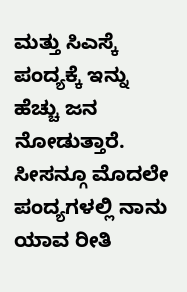ಮತ್ತು ಸಿಎಸ್ಕೆ ಪಂದ್ಯಕ್ಕೆ ಇನ್ನು ಹೆಚ್ಚು ಜನ ನೋಡುತ್ತಾರೆ.
ಸೀಸನ್ಗೂ ಮೊದಲೇ ಪಂದ್ಯಗಳಲ್ಲಿ ನಾನು ಯಾವ ರೀತಿ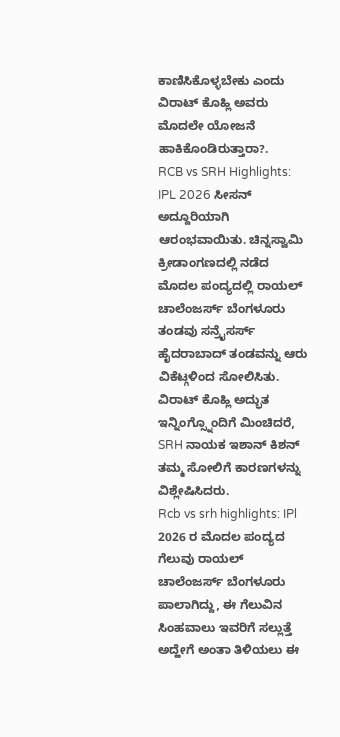ಕಾಣಿಸಿಕೊಳ್ಳಬೇಕು ಎಂದು ವಿರಾಟ್ ಕೊಹ್ಲಿ ಅವರು ಮೊದಲೇ ಯೋಜನೆ ಹಾಕಿಕೊಂಡಿರುತ್ತಾರಾ?.
RCB vs SRH Highlights: IPL 2026 ಸೀಸನ್ ಅದ್ದೂರಿಯಾಗಿ ಆರಂಭವಾಯಿತು. ಚಿನ್ನಸ್ವಾಮಿ ಕ್ರೀಡಾಂಗಣದಲ್ಲಿ ನಡೆದ ಮೊದಲ ಪಂದ್ಯದಲ್ಲಿ ರಾಯಲ್ ಚಾಲೆಂಜರ್ಸ್ ಬೆಂಗಳೂರು ತಂಡವು ಸನ್ರೈಸರ್ಸ್ ಹೈದರಾಬಾದ್ ತಂಡವನ್ನು ಆರು ವಿಕೆಟ್ಗಳಿಂದ ಸೋಲಿಸಿತು. ವಿರಾಟ್ ಕೊಹ್ಲಿ ಅದ್ಭುತ ಇನ್ನಿಂಗ್ಸ್ನೊಂದಿಗೆ ಮಿಂಚಿದರೆ, SRH ನಾಯಕ ಇಶಾನ್ ಕಿಶನ್ ತಮ್ಮ ಸೋಲಿಗೆ ಕಾರಣಗಳನ್ನು ವಿಶ್ಲೇಷಿಸಿದರು.
Rcb vs srh highlights: IPl 2026 ರ ಮೊದಲ ಪಂದ್ಯದ ಗೆಲುವು ರಾಯಲ್ ಚಾಲೆಂಜರ್ಸ್ ಬೆಂಗಳೂರು ಪಾಲಾಗಿದ್ದು, ಈ ಗೆಲುವಿನ ಸಿಂಹವಾಲು ಇವರಿಗೆ ಸಲ್ಲುತ್ತೆ ಅದ್ಹೇಗೆ ಅಂತಾ ತಿಳಿಯಲು ಈ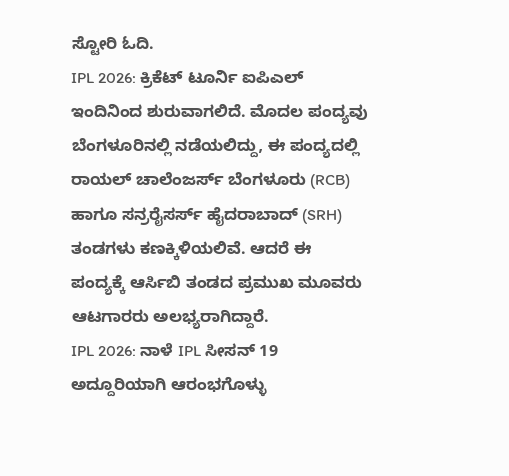ಸ್ಟೋರಿ ಓದಿ.
IPL 2026: ಕ್ರಿಕೆಟ್ ಟೂರ್ನಿ ಐಪಿಎಲ್ ಇಂದಿನಿಂದ ಶುರುವಾಗಲಿದೆ. ಮೊದಲ ಪಂದ್ಯವು ಬೆಂಗಳೂರಿನಲ್ಲಿ ನಡೆಯಲಿದ್ದು, ಈ ಪಂದ್ಯದಲ್ಲಿ ರಾಯಲ್ ಚಾಲೆಂಜರ್ಸ್ ಬೆಂಗಳೂರು (RCB) ಹಾಗೂ ಸನ್ರರೈಸರ್ಸ್ ಹೈದರಾಬಾದ್ (SRH) ತಂಡಗಳು ಕಣಕ್ಕಿಳಿಯಲಿವೆ. ಆದರೆ ಈ ಪಂದ್ಯಕ್ಕೆ ಆರ್ಸಿಬಿ ತಂಡದ ಪ್ರಮುಖ ಮೂವರು ಆಟಗಾರರು ಅಲಭ್ಯರಾಗಿದ್ದಾರೆ.
IPL 2026: ನಾಳೆ IPL ಸೀಸನ್ 19 ಅದ್ದೂರಿಯಾಗಿ ಆರಂಭಗೊಳ್ಳು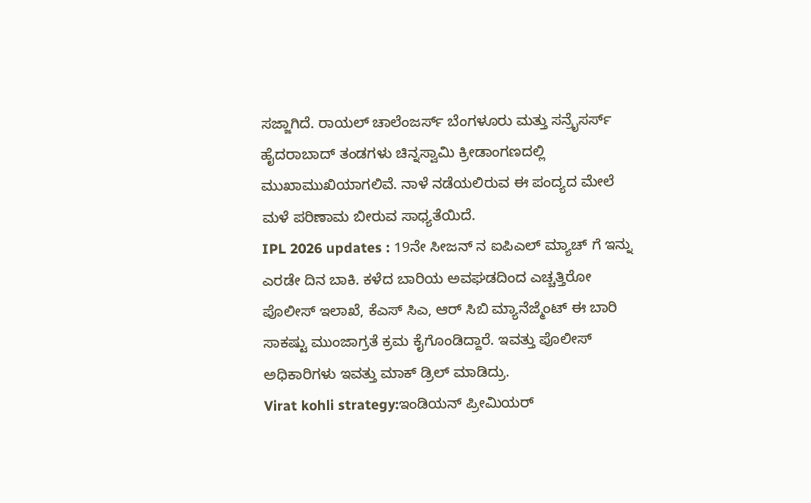ಸಜ್ಜಾಗಿದೆ. ರಾಯಲ್ ಚಾಲೆಂಜರ್ಸ್ ಬೆಂಗಳೂರು ಮತ್ತು ಸನ್ರೈಸರ್ಸ್ ಹೈದರಾಬಾದ್ ತಂಡಗಳು ಚಿನ್ನಸ್ವಾಮಿ ಕ್ರೀಡಾಂಗಣದಲ್ಲಿ ಮುಖಾಮುಖಿಯಾಗಲಿವೆ. ನಾಳೆ ನಡೆಯಲಿರುವ ಈ ಪಂದ್ಯದ ಮೇಲೆ ಮಳೆ ಪರಿಣಾಮ ಬೀರುವ ಸಾಧ್ಯತೆಯಿದೆ.
IPL 2026 updates : 19ನೇ ಸೀಜನ್ ನ ಐಪಿಎಲ್ ಮ್ಯಾಚ್ ಗೆ ಇನ್ನು ಎರಡೇ ದಿನ ಬಾಕಿ. ಕಳೆದ ಬಾರಿಯ ಅವಘಡದಿಂದ ಎಚ್ಚತ್ತಿರೋ ಪೊಲೀಸ್ ಇಲಾಖೆ, ಕೆಎಸ್ ಸಿಎ, ಆರ್ ಸಿಬಿ ಮ್ಯಾನೆಜ್ಮೆಂಟ್ ಈ ಬಾರಿ ಸಾಕಷ್ಟು ಮುಂಜಾಗ್ರತೆ ಕ್ರಮ ಕೈಗೊಂಡಿದ್ದಾರೆ. ಇವತ್ತು ಪೊಲೀಸ್ ಅಧಿಕಾರಿಗಳು ಇವತ್ತು ಮಾಕ್ ಡ್ರಿಲ್ ಮಾಡಿದ್ರು.
Virat kohli strategy:ಇಂಡಿಯನ್ ಪ್ರೀಮಿಯರ್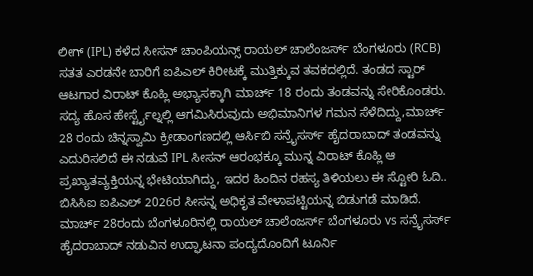ಲೀಗ್ (IPL) ಕಳೆದ ಸೀಸನ್ ಚಾಂಪಿಯನ್ಸ್ ರಾಯಲ್ ಚಾಲೆಂಜರ್ಸ್ ಬೆಂಗಳೂರು (RCB) ಸತತ ಎರಡನೇ ಬಾರಿಗೆ ಐಪಿಎಲ್ ಕಿರೀಟಕ್ಕೆ ಮುತ್ತಿಕ್ಕುವ ತವಕದಲ್ಲಿದೆ. ತಂಡದ ಸ್ಟಾರ್ ಆಟಗಾರ ವಿರಾಟ್ ಕೊಹ್ಲಿ ಅಭ್ಯಾಸಕ್ಕಾಗಿ ಮಾರ್ಚ್ 18 ರಂದು ತಂಡವನ್ನು ಸೇರಿಕೊಂಡರು. ಸದ್ಯ ಹೊಸ ಹೇರ್ಸ್ಟೈಲ್ನಲ್ಲಿ ಆಗಮಿಸಿರುವುದು ಅಭಿಮಾನಿಗಳ ಗಮನ ಸೆಳೆದಿದ್ದು,ಮಾರ್ಚ್ 28 ರಂದು ಚಿನ್ನಸ್ವಾಮಿ ಕ್ರೀಡಾಂಗಣದಲ್ಲಿ ಆರ್ಸಿಬಿ ಸನ್ರೈಸರ್ಸ್ ಹೈದರಾಬಾದ್ ತಂಡವನ್ನು ಎದುರಿಸಲಿದೆ ಈ ನಡುವೆ IPL ಸೀಸನ್ ಆರಂಭಕ್ಕೂ ಮುನ್ನ ವಿರಾಟ್ ಕೊಹ್ಲಿ ಆ ಪ್ರಖ್ಯಾತವ್ಯಕ್ತಿಯನ್ನ ಭೇಟಿಯಾಗಿದ್ದು, ಇದರ ಹಿಂದಿನ ರಹಸ್ಯ ತಿಳಿಯಲು ಈ ಸ್ಟೋರಿ ಓದಿ..
ಬಿಸಿಸಿಐ ಐಪಿಎಲ್ 2026ರ ಸೀಸನ್ನ ಅಧಿಕೃತ ವೇಳಾಪಟ್ಟಿಯನ್ನ ಬಿಡುಗಡೆ ಮಾಡಿದೆ. ಮಾರ್ಚ್ 28ರಂದು ಬೆಂಗಳೂರಿನಲ್ಲಿ ರಾಯಲ್ ಚಾಲೆಂಜರ್ಸ್ ಬೆಂಗಳೂರು vs ಸನ್ರೈಸರ್ಸ್ ಹೈದರಾಬಾದ್ ನಡುವಿನ ಉದ್ಘಾಟನಾ ಪಂದ್ಯದೊಂದಿಗೆ ಟೂರ್ನಿ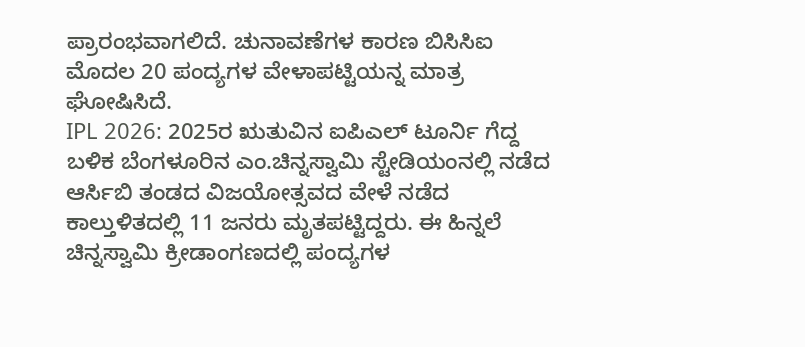ಪ್ರಾರಂಭವಾಗಲಿದೆ. ಚುನಾವಣೆಗಳ ಕಾರಣ ಬಿಸಿಸಿಐ ಮೊದಲ 20 ಪಂದ್ಯಗಳ ವೇಳಾಪಟ್ಟಿಯನ್ನ ಮಾತ್ರ ಘೋಷಿಸಿದೆ.
IPL 2026: 2025ರ ಋತುವಿನ ಐಪಿಎಲ್ ಟೂರ್ನಿ ಗೆದ್ದ ಬಳಿಕ ಬೆಂಗಳೂರಿನ ಎಂ.ಚಿನ್ನಸ್ವಾಮಿ ಸ್ಟೇಡಿಯಂನಲ್ಲಿ ನಡೆದ ಆರ್ಸಿಬಿ ತಂಡದ ವಿಜಯೋತ್ಸವದ ವೇಳೆ ನಡೆದ ಕಾಲ್ತುಳಿತದಲ್ಲಿ 11 ಜನರು ಮೃತಪಟ್ಟಿದ್ದರು. ಈ ಹಿನ್ನಲೆ ಚಿನ್ನಸ್ವಾಮಿ ಕ್ರೀಡಾಂಗಣದಲ್ಲಿ ಪಂದ್ಯಗಳ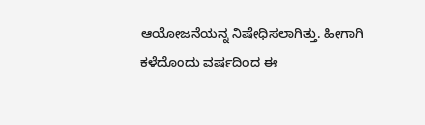ಆಯೋಜನೆಯನ್ನ ನಿಷೇಧಿಸಲಾಗಿತ್ತು. ಹೀಗಾಗಿ ಕಳೆದೊಂದು ವರ್ಷದಿಂದ ಈ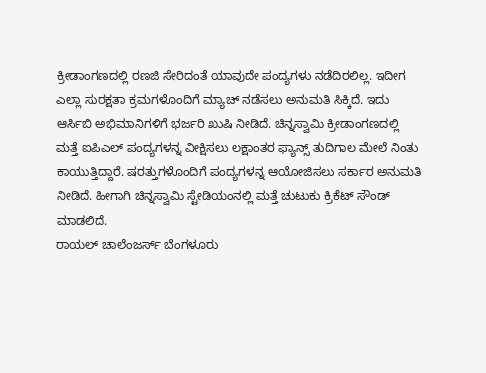ಕ್ರೀಡಾಂಗಣದಲ್ಲಿ ರಣಜಿ ಸೇರಿದಂತೆ ಯಾವುದೇ ಪಂದ್ಯಗಳು ನಡೆದಿರಲಿಲ್ಲ. ಇದೀಗ ಎಲ್ಲಾ ಸುರಕ್ಷತಾ ಕ್ರಮಗಳೊಂದಿಗೆ ಮ್ಯಾಚ್ ನಡೆಸಲು ಅನುಮತಿ ಸಿಕ್ಕಿದೆ. ಇದು ಆರ್ಸಿಬಿ ಅಭಿಮಾನಿಗಳಿಗೆ ಭರ್ಜರಿ ಖುಷಿ ನೀಡಿದೆ. ಚಿನ್ನಸ್ವಾಮಿ ಕ್ರೀಡಾಂಗಣದಲ್ಲಿ ಮತ್ತೆ ಐಪಿಎಲ್ ಪಂದ್ಯಗಳನ್ನ ವೀಕ್ಷಿಸಲು ಲಕ್ಷಾಂತರ ಫ್ಯಾನ್ಸ್ ತುದಿಗಾಲ ಮೇಲೆ ನಿಂತು ಕಾಯುತ್ತಿದ್ದಾರೆ. ಷರತ್ತುಗಳೊಂದಿಗೆ ಪಂದ್ಯಗಳನ್ನ ಆಯೋಜಿಸಲು ಸರ್ಕಾರ ಅನುಮತಿ ನೀಡಿದೆ. ಹೀಗಾಗಿ ಚಿನ್ನಸ್ವಾಮಿ ಸ್ಟೇಡಿಯಂನಲ್ಲಿ ಮತ್ತೆ ಚುಟುಕು ಕ್ರಿಕೆಟ್ ಸೌಂಡ್ ಮಾಡಲಿದೆ.
ರಾಯಲ್ ಚಾಲೆಂಜರ್ಸ್ ಬೆಂಗಳೂರು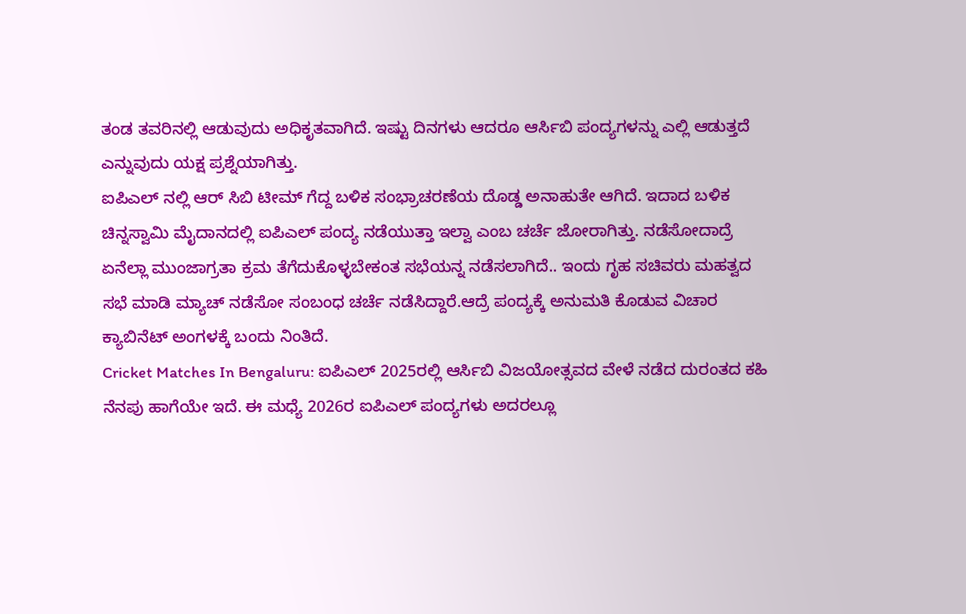ತಂಡ ತವರಿನಲ್ಲಿ ಆಡುವುದು ಅಧಿಕೃತವಾಗಿದೆ. ಇಷ್ಟು ದಿನಗಳು ಆದರೂ ಆರ್ಸಿಬಿ ಪಂದ್ಯಗಳನ್ನು ಎಲ್ಲಿ ಆಡುತ್ತದೆ ಎನ್ನುವುದು ಯಕ್ಷ ಪ್ರಶ್ನೆಯಾಗಿತ್ತು.
ಐಪಿಎಲ್ ನಲ್ಲಿ ಆರ್ ಸಿಬಿ ಟೀಮ್ ಗೆದ್ದ ಬಳಿಕ ಸಂಭ್ರಾಚರಣೆಯ ದೊಡ್ಡ ಅನಾಹುತೇ ಆಗಿದೆ. ಇದಾದ ಬಳಿಕ ಚಿನ್ನಸ್ವಾಮಿ ಮೈದಾನದಲ್ಲಿ ಐಪಿಎಲ್ ಪಂದ್ಯ ನಡೆಯುತ್ತಾ ಇಲ್ವಾ ಎಂಬ ಚರ್ಚೆ ಜೋರಾಗಿತ್ತು. ನಡೆಸೋದಾದ್ರೆ ಏನೆಲ್ಲಾ ಮುಂಜಾಗ್ರತಾ ಕ್ರಮ ತೆಗೆದುಕೊಳ್ಳಬೇಕಂತ ಸಭೆಯನ್ನ ನಡೆಸಲಾಗಿದೆ.. ಇಂದು ಗೃಹ ಸಚಿವರು ಮಹತ್ವದ ಸಭೆ ಮಾಡಿ ಮ್ಯಾಚ್ ನಡೆಸೋ ಸಂಬಂಧ ಚರ್ಚೆ ನಡೆಸಿದ್ದಾರೆ.ಆದ್ರೆ ಪಂದ್ಯಕ್ಕೆ ಅನುಮತಿ ಕೊಡುವ ವಿಚಾರ ಕ್ಯಾಬಿನೆಟ್ ಅಂಗಳಕ್ಕೆ ಬಂದು ನಿಂತಿದೆ.
Cricket Matches In Bengaluru: ಐಪಿಎಲ್ 2025ರಲ್ಲಿ ಆರ್ಸಿಬಿ ವಿಜಯೋತ್ಸವದ ವೇಳೆ ನಡೆದ ದುರಂತದ ಕಹಿ ನೆನಪು ಹಾಗೆಯೇ ಇದೆ. ಈ ಮಧ್ಯೆ 2026ರ ಐಪಿಎಲ್ ಪಂದ್ಯಗಳು ಅದರಲ್ಲೂ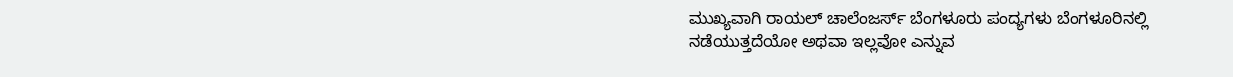ಮುಖ್ಯವಾಗಿ ರಾಯಲ್ ಚಾಲೆಂಜರ್ಸ್ ಬೆಂಗಳೂರು ಪಂದ್ಯಗಳು ಬೆಂಗಳೂರಿನಲ್ಲಿ ನಡೆಯುತ್ತದೆಯೋ ಅಥವಾ ಇಲ್ಲವೋ ಎನ್ನುವ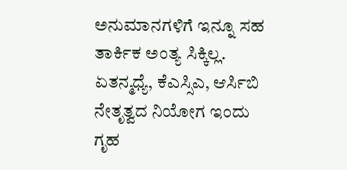ಅನುಮಾನಗಳಿಗೆ ಇನ್ನೂ ಸಹ ತಾರ್ಕಿಕ ಅಂತ್ಯ ಸಿಕ್ಕಿಲ್ಲ. ಏತನ್ಮಧ್ಯೆ, ಕೆಎಸ್ಸಿಎ, ಆರ್ಸಿಬಿ ನೇತೃತ್ವದ ನಿಯೋಗ ಇಂದು ಗೃಹ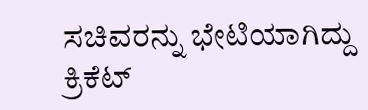ಸಚಿವರನ್ನು ಭೇಟಿಯಾಗಿದ್ದು ಕ್ರಿಕೆಟ್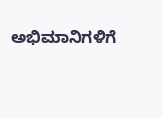ಅಭಿಮಾನಿಗಳಿಗೆ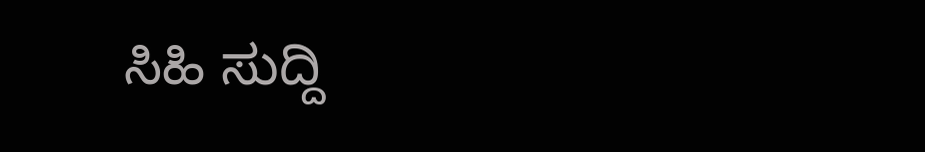ಸಿಹಿ ಸುದ್ದಿ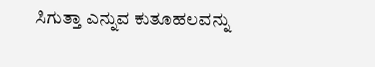ಸಿಗುತ್ತಾ ಎನ್ನುವ ಕುತೂಹಲವನ್ನು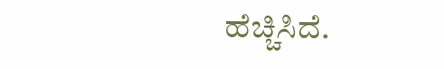ಹೆಚ್ಚಿಸಿದೆ.